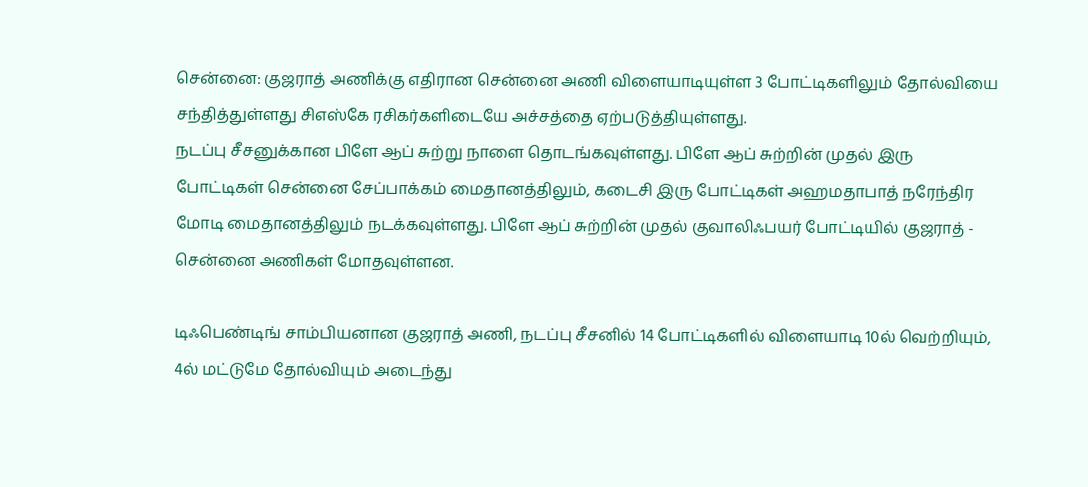சென்னை: குஜராத் அணிக்கு எதிரான சென்னை அணி விளையாடியுள்ள 3 போட்டிகளிலும் தோல்வியை சந்தித்துள்ளது சிஎஸ்கே ரசிகர்களிடையே அச்சத்தை ஏற்படுத்தியுள்ளது.
நடப்பு சீசனுக்கான பிளே ஆப் சுற்று நாளை தொடங்கவுள்ளது. பிளே ஆப் சுற்றின் முதல் இரு போட்டிகள் சென்னை சேப்பாக்கம் மைதானத்திலும், கடைசி இரு போட்டிகள் அஹமதாபாத் நரேந்திர மோடி மைதானத்திலும் நடக்கவுள்ளது. பிளே ஆப் சுற்றின் முதல் குவாலிஃபயர் போட்டியில் குஜராத் - சென்னை அணிகள் மோதவுள்ளன.

டிஃபெண்டிங் சாம்பியனான குஜராத் அணி, நடப்பு சீசனில் 14 போட்டிகளில் விளையாடி 10ல் வெற்றியும், 4ல் மட்டுமே தோல்வியும் அடைந்து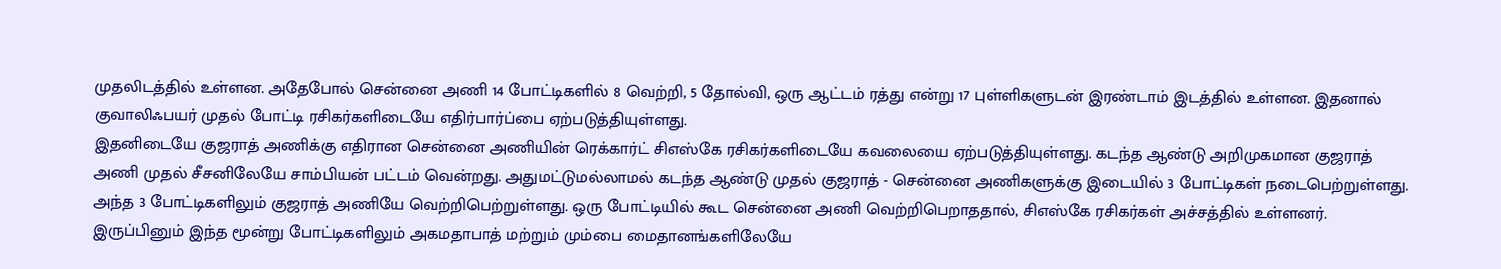முதலிடத்தில் உள்ளன. அதேபோல் சென்னை அணி 14 போட்டிகளில் 8 வெற்றி, 5 தோல்வி, ஒரு ஆட்டம் ரத்து என்று 17 புள்ளிகளுடன் இரண்டாம் இடத்தில் உள்ளன. இதனால் குவாலிஃபயர் முதல் போட்டி ரசிகர்களிடையே எதிர்பார்ப்பை ஏற்படுத்தியுள்ளது.
இதனிடையே குஜராத் அணிக்கு எதிரான சென்னை அணியின் ரெக்கார்ட் சிஎஸ்கே ரசிகர்களிடையே கவலையை ஏற்படுத்தியுள்ளது. கடந்த ஆண்டு அறிமுகமான குஜராத் அணி முதல் சீசனிலேயே சாம்பியன் பட்டம் வென்றது. அதுமட்டுமல்லாமல் கடந்த ஆண்டு முதல் குஜராத் - சென்னை அணிகளுக்கு இடையில் 3 போட்டிகள் நடைபெற்றுள்ளது.
அந்த 3 போட்டிகளிலும் குஜராத் அணியே வெற்றிபெற்றுள்ளது. ஒரு போட்டியில் கூட சென்னை அணி வெற்றிபெறாததால், சிஎஸ்கே ரசிகர்கள் அச்சத்தில் உள்ளனர். இருப்பினும் இந்த மூன்று போட்டிகளிலும் அகமதாபாத் மற்றும் மும்பை மைதானங்களிலேயே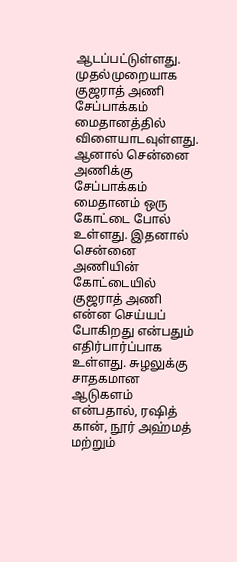ஆடப்பட்டுள்ளது. முதல்முறையாக குஜராத் அணி சேப்பாக்கம் மைதானத்தில் விளையாடவுள்ளது.
ஆனால் சென்னை அணிக்கு சேப்பாக்கம் மைதானம் ஒரு கோட்டை போல் உள்ளது. இதனால் சென்னை அணியின் கோட்டையில் குஜராத் அணி என்ன செய்யப் போகிறது என்பதும் எதிர்பார்ப்பாக உள்ளது. சுழலுக்கு சாதகமான ஆடுகளம் என்பதால், ரஷித் கான், நூர் அஹ்மத் மற்றும்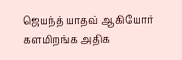ஜெயந்த் யாதவ் ஆகியோர் களமிறங்க அதிக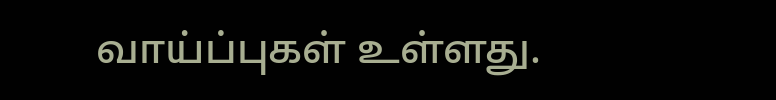வாய்ப்புகள் உள்ளது.